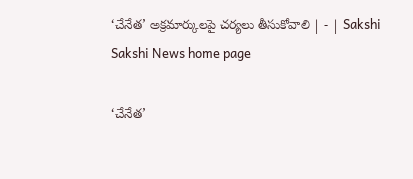‘చేనేత’ అక్రమార్కులపై చర్యలు తీసుకోవాలి | - | Sakshi
Sakshi News home page

‘చేనేత’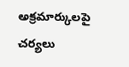అక్రమార్కులపై చర్యలు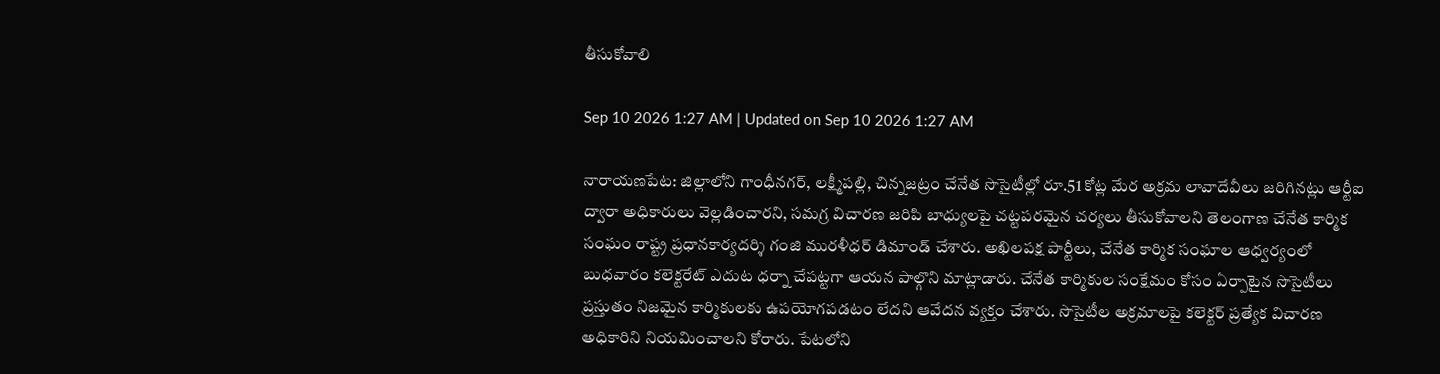తీసుకోవాలి

Sep 10 2026 1:27 AM | Updated on Sep 10 2026 1:27 AM

నారాయణపేట: జిల్లాలోని గాంధీనగర్‌, లక్ష్మీపల్లి, చిన్నజట్రం చేనేత సొసైటీల్లో రూ.51 కోట్ల మేర అక్రమ లావాదేవీలు జరిగినట్లు ఆర్టీఐ ద్వారా అధికారులు వెల్లడించారని, సమగ్ర విచారణ జరిపి బాధ్యులపై చట్టపరమైన చర్యలు తీసుకోవాలని తెలంగాణ చేనేత కార్మిక సంఘం రాష్ట్ర ప్రధానకార్యదర్శి గంజి మురళీధర్‌ డిమాండ్‌ చేశారు. అఖిలపక్ష పార్టీలు, చేనేత కార్మిక సంఘాల ఆధ్వర్యంలో బుధవారం కలెక్టరేట్‌ ఎదుట ధర్నా చేపట్టగా ఆయన పాల్గొని మాట్లాడారు. చేనేత కార్మికుల సంక్షేమం కోసం ఏర్పాటైన సొసైటీలు ప్రస్తుతం నిజమైన కార్మికులకు ఉపయోగపడటం లేదని ఆవేదన వ్యక్తం చేశారు. సొసైటీల అక్రమాలపై కలెక్టర్‌ ప్రత్యేక విచారణ అధికారిని నియమించాలని కోరారు. పేటలోని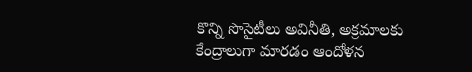కొన్ని సొసైటీలు అవినీతి, అక్రమాలకు కేంద్రాలుగా మారడం ఆందోళన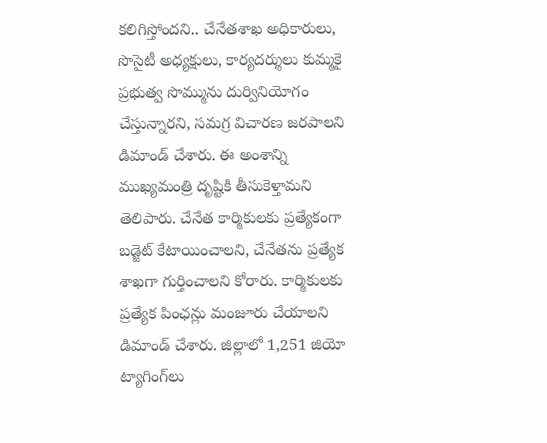కలిగిస్తోందని.. చేనేతశాఖ అధికారులు, సొసైటీ అధ్యక్షులు, కార్యదర్శులు కుమ్మకై ప్రభుత్వ సొమ్మును దుర్వినియోగం చేస్తున్నారని, సమగ్ర విచారణ జరపాలని డిమాండ్‌ చేశారు. ఈ అంశాన్ని ముఖ్యమంత్రి దృష్టికి తీసుకెళ్తామని తెలిపారు. చేనేత కార్మికులకు ప్రత్యేకంగా బడ్జెట్‌ కేటాయించాలని, చేనేతను ప్రత్యేక శాఖగా గుర్తించాలని కోరారు. కార్మికులకు ప్రత్యేక పింఛన్లు మంజూరు చేయాలని డిమాండ్‌ చేశారు. జిల్లాలో 1,251 జియో ట్యాగింగ్‌లు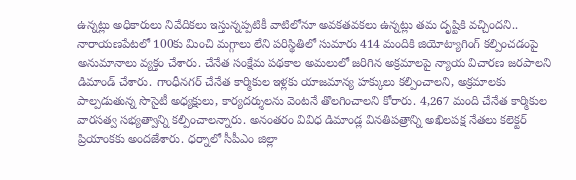ఉన్నట్లు అధికారులు నివేదికలు ఇస్తున్నప్పటికీ వాటిలోనూ అవకతవకలు ఉన్నట్లు తమ దృష్టికి వచ్చిందని.. నారాయణపేటలో 100కు మించి మగ్గాలు లేని పరిస్థితిలో సుమారు 414 మందికి జియోట్యాగింగ్‌ కల్పించడంపై అనుమానాలు వ్యక్తం చేశారు. చేనేత సంక్షేమ పథకాల అమలులో జరిగిన అక్రమాలపై న్యాయ విచారణ జరపాలని డిమాండ్‌ చేశారు. గాంధీనగర్‌ చేనేత కార్మికుల ఇళ్లకు యాజమాన్య హక్కులు కల్పించాలని, అక్రమాలకు పాల్పడుతున్న సొసైటీ అధ్యక్షులు, కార్యదర్శులను వెంటనే తొలగించాలని కోరారు. 4,267 మంది చేనేత కార్మికుల వారసత్వ సభ్యత్వాన్ని కల్పించాలన్నారు. అనంతరం వివిధ డిమాండ్ల వినతిపత్రాన్ని అఖిలపక్ష నేతలు కలెక్టర్‌ ప్రియాంకకు అందజేశారు. ధర్నాలో సీపీఎం జిల్లా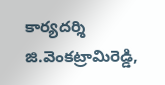కార్యదర్శి జి.వెంకట్రామిరెడ్డి,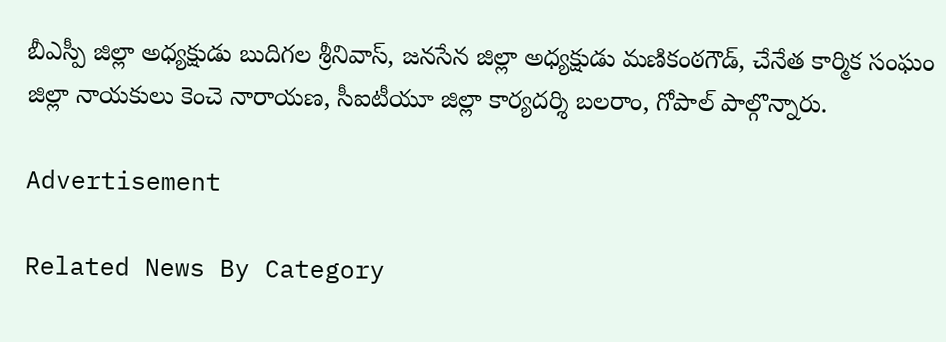బీఎస్పీ జిల్లా అధ్యక్షుడు బుదిగల శ్రీనివాస్‌, జనసేన జిల్లా అధ్యక్షుడు మణికంఠగౌడ్‌, చేనేత కార్మిక సంఘం జిల్లా నాయకులు కెంచె నారాయణ, సీఐటీయూ జిల్లా కార్యదర్శి బలరాం, గోపాల్‌ పాల్గొన్నారు.

Advertisement

Related News By Category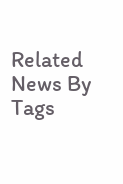Related News By Tags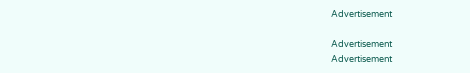Advertisement

Advertisement
Advertisement